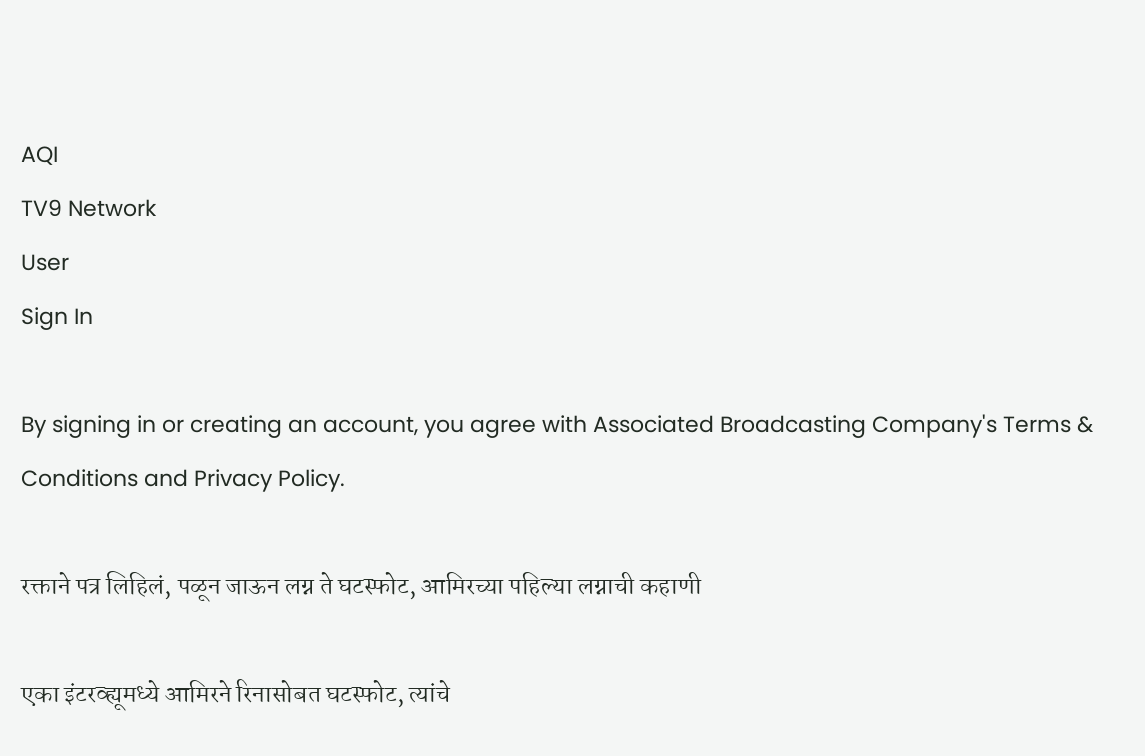AQI
TV9 Network
User
Sign In

By signing in or creating an account, you agree with Associated Broadcasting Company's Terms & Conditions and Privacy Policy.

रक्ताने पत्र लिहिलं, पळून जाऊन लग्न ते घटस्फोट, आमिरच्या पहिल्या लग्नाची कहाणी

एका इंटरव्ह्यूमध्ये आमिरने रिनासोबत घटस्फोट, त्यांचे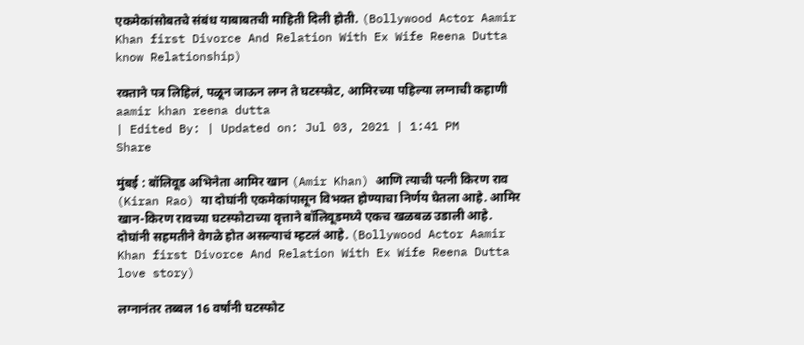एकमेकांसोबतचे संबंध याबाबतची माहिती दिली होती. (Bollywood Actor Aamir Khan first Divorce And Relation With Ex Wife Reena Dutta know Relationship)

रक्ताने पत्र लिहिलं, पळून जाऊन लग्न ते घटस्फोट, आमिरच्या पहिल्या लग्नाची कहाणी
aamir khan reena dutta
| Edited By: | Updated on: Jul 03, 2021 | 1:41 PM
Share

मुंबई : बॉलिवूड अभिनेता आमिर खान (Amir Khan) आणि त्याची पत्नी किरण राव (Kiran Rao) या दोघांनी एकमेकांपासून विभक्त होण्याचा निर्णय घेतला आहे. आमिर खान-किरण रावच्या घटस्फोटाच्या वृत्ताने बॉलिवूडमध्ये एकच खळबळ उडाली आहे. दोघांनी सहमतीने वेगळे होत असल्याचं म्हटलं आहे. (Bollywood Actor Aamir Khan first Divorce And Relation With Ex Wife Reena Dutta love story)

लग्नानंतर तब्बल 16 वर्षांनी घटस्फोट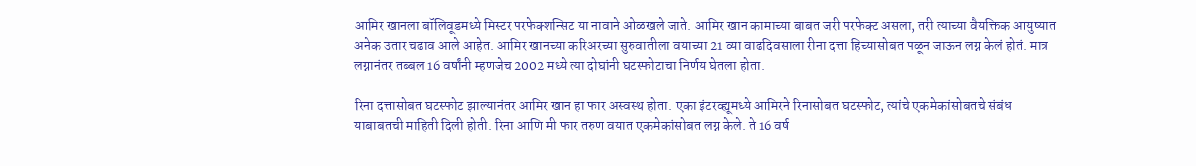आमिर खानला बॉलिवूडमध्ये मिस्टर परफेक्शन्सिट या नावाने ओळखले जाते. आमिर खान कामाच्या बाबत जरी परफेक्ट असला, तरी त्याच्या वैयक्तिक आयुष्यात अनेक उतार चढाव आले आहेत. आमिर खानच्या करिअरच्या सुरुवातीला वयाच्या 21 व्या वाढदिवसाला रीना दत्ता हिच्यासोबत पळून जाऊन लग्न केलं होतं. मात्र लग्नानंतर तब्बल 16 वर्षांनी म्हणजेच 2002 मध्ये त्या दोघांनी घटस्फोटाचा निर्णय घेतला होता.

रिना दत्तासोबत घटस्फोट झाल्यानंतर आमिर खान हा फार अस्वस्थ होता. एका इंटरव्ह्यूमध्ये आमिरने रिनासोबत घटस्फोट, त्यांचे एकमेकांसोबतचे संबंध याबाबतची माहिती दिली होती. रिना आणि मी फार तरुण वयात एकमेकांसोबत लग्न केले. ते 16 वर्ष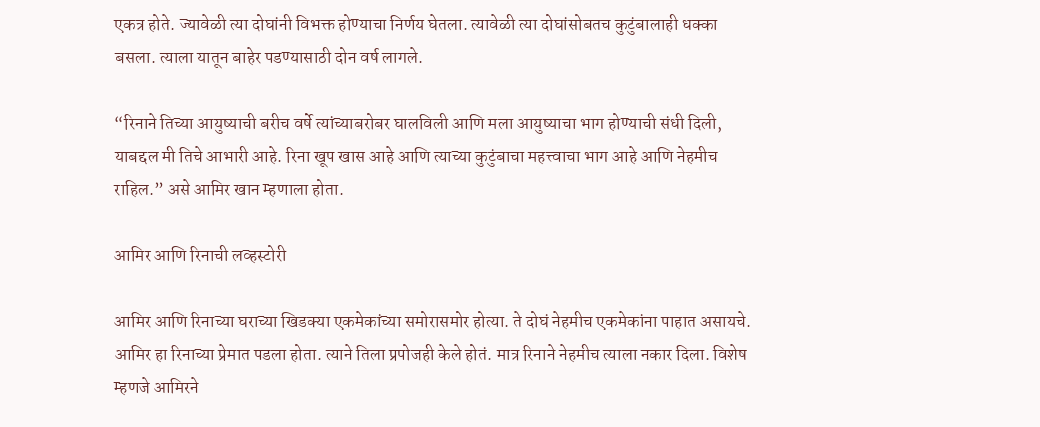एकत्र होते. ज्यावेळी त्या दोघांनी विभक्त होण्याचा निर्णय घेतला. त्यावेळी त्या दोघांसोबतच कुटुंबालाही धक्का बसला. त्याला यातून बाहेर पडण्यासाठी दोन वर्ष लागले.

“रिनाने तिच्या आयुष्याची बरीच वर्षे त्यांच्याबरोबर घालविली आणि मला आयुष्याचा भाग होण्याची संधी दिली, याबद्दल मी तिचे आभारी आहे. रिना खूप खास आहे आणि त्याच्या कुटुंबाचा महत्त्वाचा भाग आहे आणि नेहमीच राहिल.” असे आमिर खान म्हणाला होता.

आमिर आणि रिनाची लव्हस्टोरी

आमिर आणि रिनाच्या घराच्या खिडक्या एकमेकांच्या समोरासमोर होत्या. ते दोघं नेहमीच एकमेकांना पाहात असायचे. आमिर हा रिनाच्या प्रेमात पडला होता. त्याने तिला प्रपोजही केले होतं. मात्र रिनाने नेहमीच त्याला नकार दिला. विशेष म्हणजे आमिरने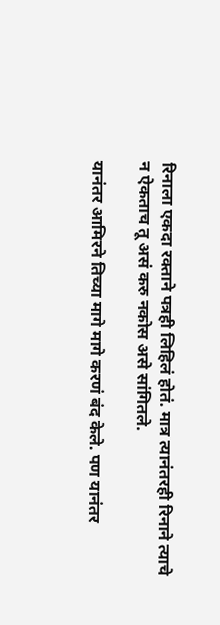रिनाला एकदा रक्ताने पत्रही लिहिलं होतं. मात्र त्यानंतरही रिनाने त्याचे न ऐकताच तू असं करु नकोस असे सांगितले.

यानंतर आमिरने तिच्या मागे मागे करणं बंद केले. पण यानंतर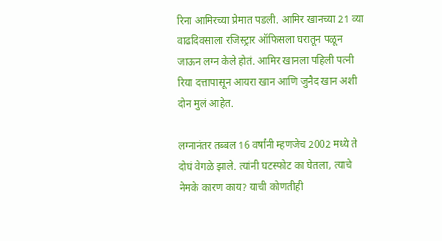रिना आमिरच्या प्रेमात पडली. आमिर खानच्या 21 व्या वाढदिवसाला रजिस्ट्रार ऑफिसला घरातून पळून जाऊन लग्न केले होतं. आमिर खानला पहिली पत्नी रिया दत्तापासून आयरा खान आणि जुनैद खान अशी दोन मुलं आहेत.

लग्नानंतर तब्बल 16 वर्षांनी म्हणजेच 2002 मध्ये ते दोघं वेगळे झाले. त्यांनी घटस्फोट का घेतला, त्याचे नेमके कारण काय? याची कोणतीही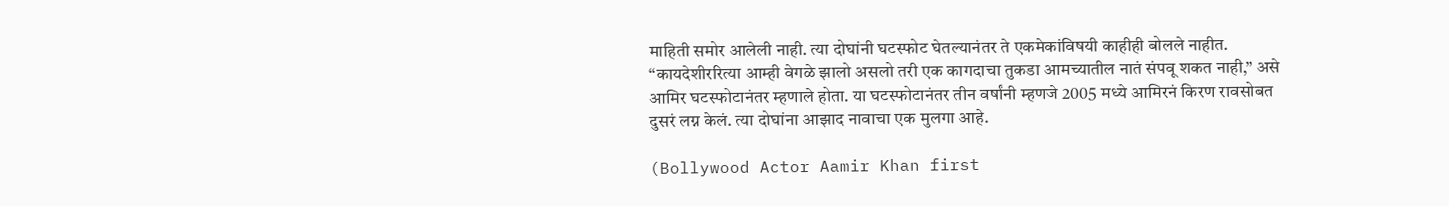माहिती समोर आलेली नाही. त्या दोघांनी घटस्फोट घेतल्यानंतर ते एकमेकांविषयी काहीही बोलले नाहीत. “कायदेशीररित्या आम्ही वेगळे झालो असलो तरी एक कागदाचा तुकडा आमच्यातील नातं संपवू शकत नाही,” असे आमिर घटस्फोटानंतर म्हणाले होता. या घटस्फोटानंतर तीन वर्षांनी म्हणजे 2005 मध्ये आमिरनं किरण रावसोबत दुसरं लग्न केलं. त्या दोघांना आझाद नावाचा एक मुलगा आहे.

(Bollywood Actor Aamir Khan first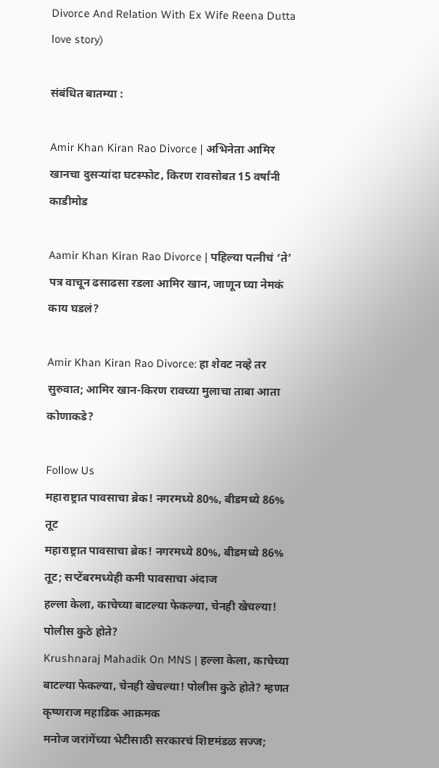Divorce And Relation With Ex Wife Reena Dutta love story)

संबंधित बातम्या :

Amir Khan Kiran Rao Divorce | अभिनेता आमिर खानचा दुसऱ्यांदा घटस्फोट, किरण रावसोबत 15 वर्षांनी काडीमोड

Aamir Khan Kiran Rao Divorce | पहिल्या पत्नीचं ‘ते’ पत्र वाचून ढसाढसा रडला आमिर खान, जाणून घ्या नेमकं काय घडलं?

Amir Khan Kiran Rao Divorce: हा शेवट नव्हे तर सुरुवात; आमिर खान-किरण रावच्या मुलाचा ताबा आता कोणाकडे?

Follow Us
महाराष्ट्रात पावसाचा ब्रेक! नगरमध्ये 80%, बीडमध्ये 86% तूट
महाराष्ट्रात पावसाचा ब्रेक! नगरमध्ये 80%, बीडमध्ये 86% तूट; सप्टेंबरमध्येही कमी पावसाचा अंदाज
हल्ला केला, काचेच्या बाटल्या फेकल्या, चेनही खेचल्या! पोलीस कुठे होते?
Krushnaraj Mahadik On MNS | हल्ला केला, काचेच्या बाटल्या फेकल्या, चेनही खेचल्या! पोलीस कुठे होते? म्हणत कृष्णराज महाडिक आक्रमक
मनोज जरांगेंच्या भेटीसाठी सरकारचं शिष्टमंडळ सज्ज;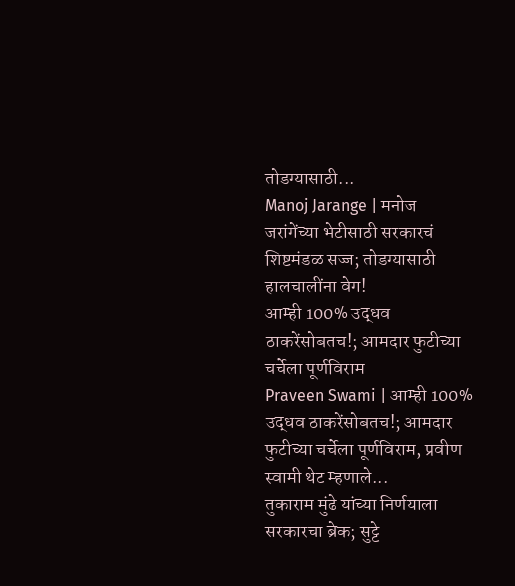तोडग्यासाठी...
Manoj Jarange | मनोज जरांगेंच्या भेटीसाठी सरकारचं शिष्टमंडळ सज्ज; तोडग्यासाठी हालचालींना वेग!
आम्ही 100% उद्धव ठाकरेंसोबतच!; आमदार फुटीच्या चर्चेला पूर्णविराम
Praveen Swami | आम्ही 100% उद्धव ठाकरेंसोबतच!; आमदार फुटीच्या चर्चेला पूर्णविराम, प्रवीण स्वामी थेट म्हणाले...
तुकाराम मुंढे यांच्या निर्णयाला सरकारचा ब्रेक; सुट्टे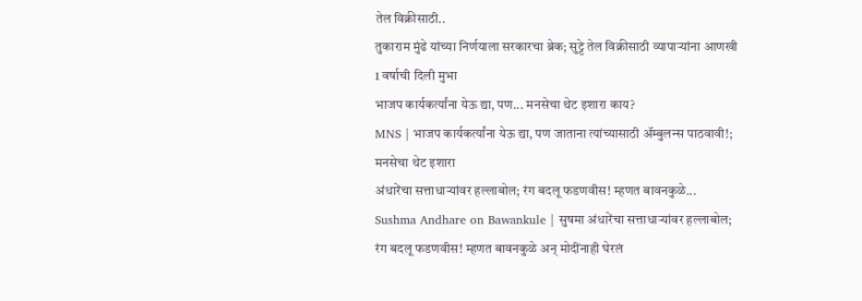तेल विक्रीसाठी..
तुकाराम मुंढे यांच्या निर्णयाला सरकारचा ब्रेक; सुट्टे तेल विक्रीसाठी व्यापाऱ्यांना आणखी 1 वर्षाची दिली मुभा
भाजप कार्यकर्त्यांना येऊ द्या, पण... मनसेचा थेट इशारा काय?
MNS | भाजप कार्यकर्त्यांना येऊ द्या, पण जाताना त्यांच्यासाठी ॲम्बुलन्स पाठवावी!; मनसेचा थेट इशारा
अंधारेंचा सत्ताधाऱ्यांवर हल्लाबोल; रंग बदलू फडणवीस! म्हणत बावनकुळे...
Sushma Andhare on Bawankule | सुषमा अंधारेंचा सत्ताधाऱ्यांवर हल्लाबोल; रंग बदलू फडणवीस! म्हणत बावनकुळे अन् मोदींनाही घेरलं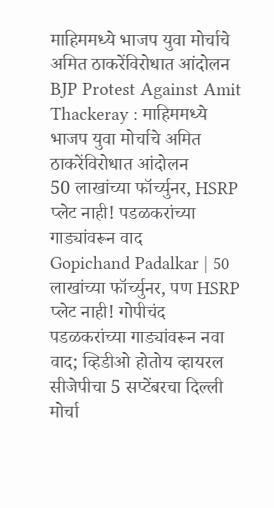माहिममध्ये भाजप युवा मोर्चाचे अमित ठाकरेंविरोधात आंदोलन
BJP Protest Against Amit Thackeray : माहिममध्ये भाजप युवा मोर्चाचे अमित ठाकरेंविरोधात आंदोलन
50 लाखांच्या फॉर्च्युनर, HSRP प्लेट नाही! पडळकरांच्या गाड्यांवरून वाद
Gopichand Padalkar | 50 लाखांच्या फॉर्च्युनर, पण HSRP प्लेट नाही! गोपीचंद पडळकरांच्या गाड्यांवरून नवा वाद; व्हिडीओ होतोय व्हायरल
सीजेपीचा 5 सप्टेंबरचा दिल्ली मोर्चा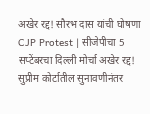अखेर रद्द! सौरभ दास यांची घोषणा
CJP Protest | सीजेपीचा 5 सप्टेंबरचा दिल्ली मोर्चा अखेर रद्द! सुप्रीम कोर्टातील सुनावणीनंतर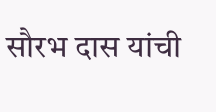सौरभ दास यांची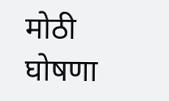मोठी घोषणा